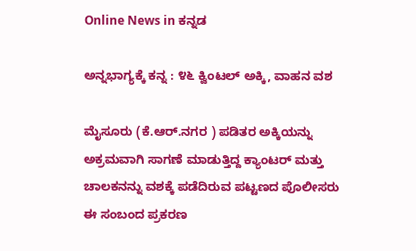Online News in ಕನ್ನಡ

ಅನ್ನಭಾಗ್ಯಕ್ಕೆ ಕನ್ನ : ೪೬ ಕ್ವಿಂಟಲ್‌ ಅಕ್ಕಿ, ವಾಹನ ವಶ

ಮೈಸೂರು (ಕೆ.ಆರ್.ನಗರ ) ಪಡಿತರ ಅಕ್ಕಿಯನ್ನು ಅಕ್ರಮವಾಗಿ ಸಾಗಣೆ ಮಾಡುತ್ತಿದ್ದ ಕ್ಯಾಂಟರ್‌ ಮತ್ತು ಚಾಲಕನನ್ನು ವಶಕ್ಕೆ ಪಡೆದಿರುವ ಪಟ್ಟಣದ ಪೊಲೀಸರು ಈ ಸಂಬಂದ ಪ್ರಕರಣ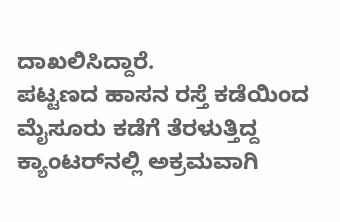ದಾಖಲಿಸಿದ್ದಾರೆ.
ಪಟ್ಟಣದ ಹಾಸನ ರಸ್ತೆ ಕಡೆಯಿಂದ ಮೈಸೂರು ಕಡೆಗೆ ತೆರಳುತ್ತಿದ್ದ ಕ್ಯಾಂಟರ್‌ನಲ್ಲಿ ಅಕ್ರಮವಾಗಿ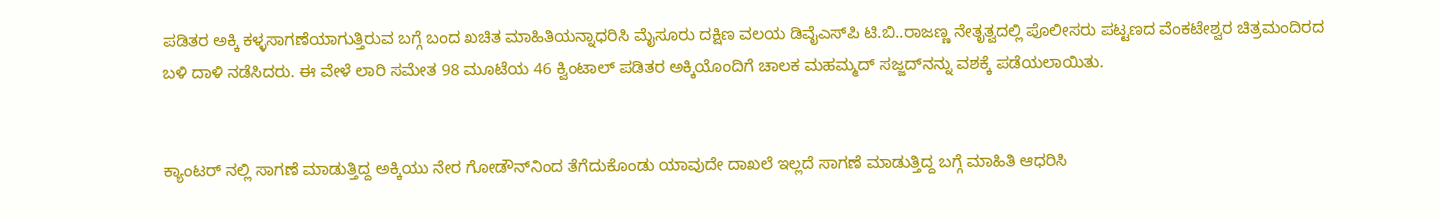ಪಡಿತರ ಅಕ್ಕಿ ಕಳ್ಳಸಾಗಣೆಯಾಗುತ್ತಿರುವ ಬಗ್ಗೆ ಬಂದ ಖಚಿತ ಮಾಹಿತಿಯನ್ನಾಧರಿಸಿ ಮೈಸೂರು ದಕ್ಷಿಣ ವಲಯ ಡಿವೈಎಸ್‌ಪಿ ಟಿ.ಬಿ..ರಾಜಣ್ಣ ನೇತೃತ್ವದಲ್ಲಿ ಪೊಲೀಸರು ಪಟ್ಟಣದ ವೆಂಕಟೇಶ್ವರ ಚಿತ್ರಮಂದಿರದ ಬಳಿ ದಾಳಿ ನಡೆಸಿದರು. ಈ ವೇಳೆ ಲಾರಿ ಸಮೇತ 98 ಮೂಟೆಯ 46 ಕ್ವಿಂಟಾಲ್ ಪಡಿತರ ಅಕ್ಕಿಯೊಂದಿಗೆ ಚಾಲಕ ಮಹಮ್ಮದ್‌ ಸಜ್ಜದ್‌ನನ್ನು ವಶಕ್ಕೆ ಪಡೆಯಲಾಯಿತು.


ಕ್ಯಾಂಟರ್ ನಲ್ಲಿ ಸಾಗಣೆ ಮಾಡುತ್ತಿದ್ದ ಅಕ್ಕಿಯು ನೇರ ಗೋಡೌನ್‌ನಿಂದ ತೆಗೆದುಕೊಂಡು ಯಾವುದೇ ದಾಖಲೆ ಇಲ್ಲದೆ ಸಾಗಣೆ ಮಾಡುತ್ತಿದ್ದ ಬಗ್ಗೆ ಮಾಹಿತಿ ಆಧರಿಸಿ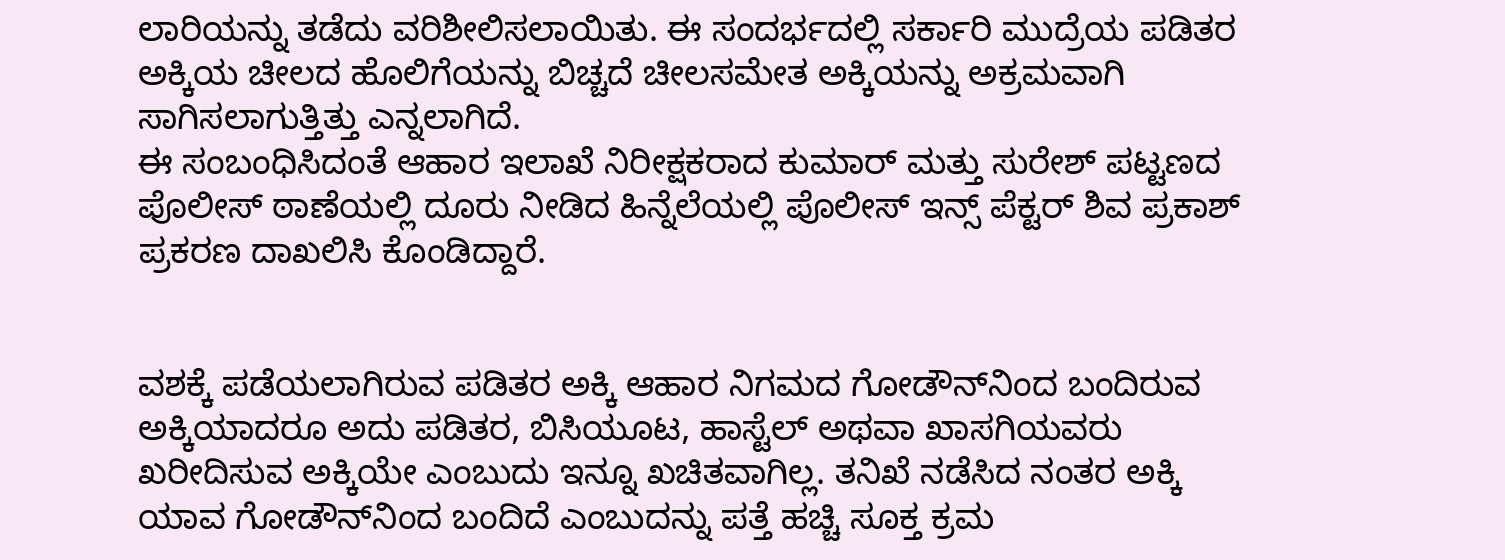ಲಾರಿಯನ್ನು ತಡೆದು ವರಿಶೀಲಿಸಲಾಯಿತು. ಈ ಸಂದರ್ಭದಲ್ಲಿ ಸರ್ಕಾರಿ ಮುದ್ರೆಯ ಪಡಿತರ ಅಕ್ಕಿಯ ಚೀಲದ ಹೊಲಿಗೆಯನ್ನು ಬಿಚ್ಚದೆ ಚೀಲಸಮೇತ ಅಕ್ಕಿಯನ್ನು ಅಕ್ರಮವಾಗಿ ಸಾಗಿಸಲಾಗುತ್ತಿತ್ತು ಎನ್ನಲಾಗಿದೆ.
ಈ‌ ಸಂಬಂಧಿಸಿದಂತೆ ಆಹಾರ ಇಲಾಖೆ ನಿರೀಕ್ಷಕರಾದ ಕುಮಾರ್ ಮತ್ತು ಸುರೇಶ್ ಪಟ್ಟಣದ ಪೊಲೀಸ್ ಠಾಣೆಯಲ್ಲಿ ದೂರು ನೀಡಿದ ಹಿನ್ನೆಲೆಯಲ್ಲಿ ಪೊಲೀಸ್ ಇನ್ಸ್ ಪೆಕ್ಟರ್ ಶಿವ ಪ್ರಕಾಶ್ ಪ್ರಕರಣ ದಾಖಲಿಸಿ ಕೊಂಡಿದ್ದಾರೆ.


ವಶಕ್ಕೆ ಪಡೆಯಲಾಗಿರುವ ಪಡಿತರ ಅಕ್ಕಿ ಆಹಾರ ನಿಗಮದ ಗೋಡೌನ್‌ನಿಂದ ಬಂದಿರುವ ಅಕ್ಕಿಯಾದರೂ ಅದು ಪಡಿತರ, ಬಿಸಿಯೂಟ, ಹಾಸ್ಟೆಲ್‌ ಅಥವಾ ಖಾಸಗಿಯವರು ಖರೀದಿಸುವ ಅಕ್ಕಿಯೇ ಎಂಬುದು ಇನ್ನೂ ಖಚಿತವಾಗಿಲ್ಲ. ತನಿಖೆ ನಡೆಸಿದ ನಂತರ ಅಕ್ಕಿ ಯಾವ ಗೋಡೌನ್‌ನಿಂದ ಬಂದಿದೆ ಎಂಬುದನ್ನು ಪತ್ತೆ ಹಚ್ಚಿ ಸೂಕ್ತ ಕ್ರಮ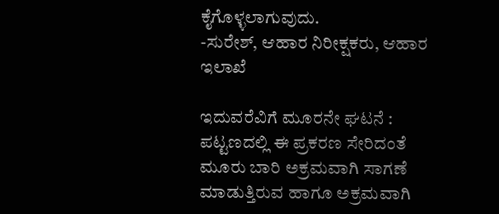ಕೈಗೊಳ್ಳಲಾಗುವುದು.
-ಸುರೇಶ್, ಆಹಾರ ನಿರೀಕ್ಷಕರು, ಆಹಾರ ಇಲಾಖೆ

ಇದುವರೆವಿಗೆ ಮೂರನೇ ಘಟನೆ : ಪಟ್ಟಣದಲ್ಲಿ ಈ ಪ್ರಕರಣ ಸೇರಿದಂತೆ ಮೂರು ಬಾರಿ ಅಕ್ರಮವಾಗಿ ಸಾಗಣೆ ಮಾಡುತ್ತಿರುವ ಹಾಗೂ ಅಕ್ರಮವಾಗಿ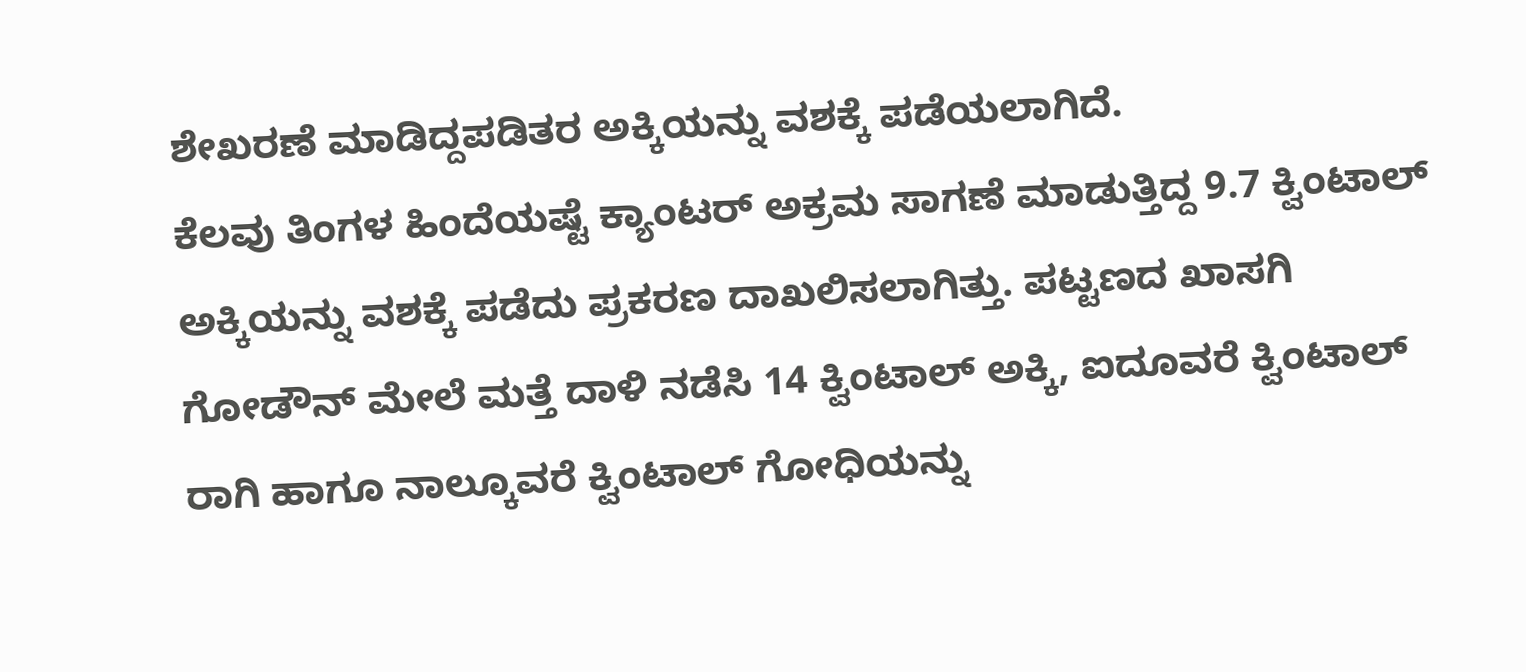ಶೇಖರಣೆ ಮಾಡಿದ್ದಪಡಿತರ ಅಕ್ಕಿಯನ್ನು ವಶಕ್ಕೆ ಪಡೆಯಲಾಗಿದೆ.
ಕೆಲವು ತಿಂಗಳ ಹಿಂದೆಯಷ್ಟೆ ಕ್ಯಾಂಟರ್ ಅಕ್ರಮ ಸಾಗಣೆ ಮಾಡುತ್ತಿದ್ದ 9.7 ಕ್ವಿಂಟಾಲ್ ಅಕ್ಕಿಯನ್ನು ವಶಕ್ಕೆ ಪಡೆದು ಪ್ರಕರಣ ದಾಖಲಿಸಲಾಗಿತ್ತು. ಪಟ್ಟಣದ ಖಾಸಗಿ ಗೋಡೌನ್ ಮೇಲೆ ಮತ್ತೆ ದಾಳಿ ನಡೆಸಿ 14 ಕ್ವಿಂಟಾಲ್ ಅಕ್ಕಿ, ಐದೂವರೆ ಕ್ವಿಂಟಾಲ್ ರಾಗಿ ಹಾಗೂ ನಾಲ್ಕೂವರೆ ಕ್ವಿಂಟಾಲ್ ಗೋಧಿಯನ್ನು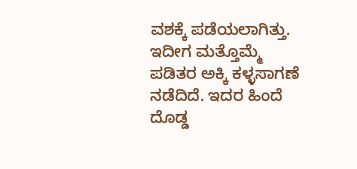ವಶಕ್ಕೆ ಪಡೆಯಲಾಗಿತ್ತು. ಇದೀಗ ಮತ್ತೊಮ್ಮೆ ಪಡಿತರ ಅಕ್ಕಿ ಕಳ್ಳಸಾಗಣೆ ನಡೆದಿದೆ. ಇದರ ಹಿಂದೆ ದೊಡ್ಡ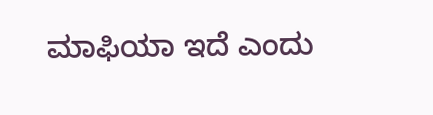ಮಾಫಿಯಾ ಇದೆ ಎಂದು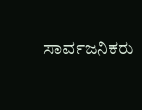ಸಾರ್ವಜನಿಕರು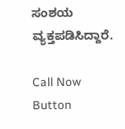ಸಂಶಯ ವ್ಯಕ್ತಪಡಿಸಿದ್ದಾರೆ.

Call Now Button